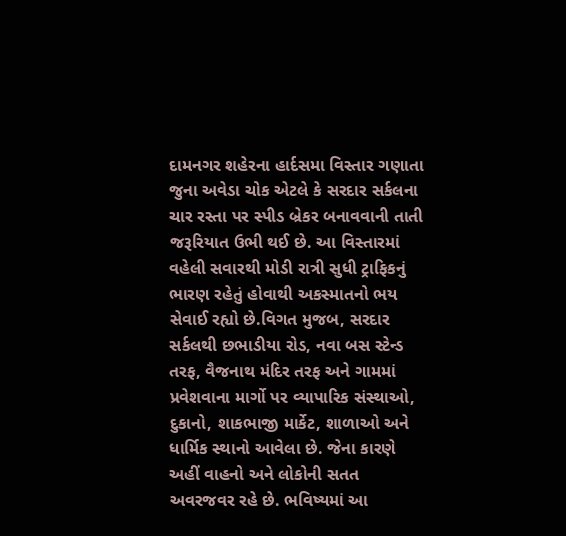દામનગર શહેરના હાર્દસમા વિસ્તાર ગણાતા જુના અવેડા ચોક એટલે કે સરદાર સર્કલના ચાર રસ્તા પર સ્પીડ બ્રેકર બનાવવાની તાતી જરૂરિયાત ઉભી થઈ છે. આ વિસ્તારમાં વહેલી સવારથી મોડી રાત્રી સુધી ટ્રાફિકનું ભારણ રહેતું હોવાથી અકસ્માતનો ભય સેવાઈ રહ્યો છે.વિગત મુજબ, સરદાર સર્કલથી છભાડીયા રોડ, નવા બસ સ્ટેન્ડ તરફ, વૈજનાથ મંદિર તરફ અને ગામમાં પ્રવેશવાના માર્ગો પર વ્યાપારિક સંસ્થાઓ, દુકાનો, શાકભાજી માર્કેટ, શાળાઓ અને ધાર્મિક સ્થાનો આવેલા છે. જેના કારણે અહીં વાહનો અને લોકોની સતત અવરજવર રહે છે. ભવિષ્યમાં આ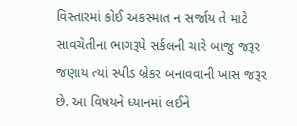વિસ્તારમાં કોઈ અકસ્માત ન સર્જાય તે માટે સાવચેતીના ભાગરૂપે સર્કલની ચારે બાજુ જરૂર જણાય ત્યાં સ્પીડ બ્રેકર બનાવવાની ખાસ જરૂર છે. આ વિષયને ધ્યાનમાં લઈને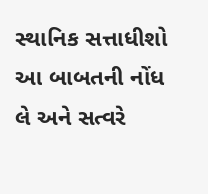સ્થાનિક સત્તાધીશો આ બાબતની નોંધ લે અને સત્વરે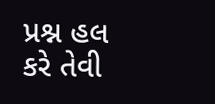પ્રશ્ન હલ કરે તેવી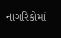નાગરિકોમાં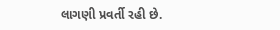લાગણી પ્રવર્તી રહી છે.